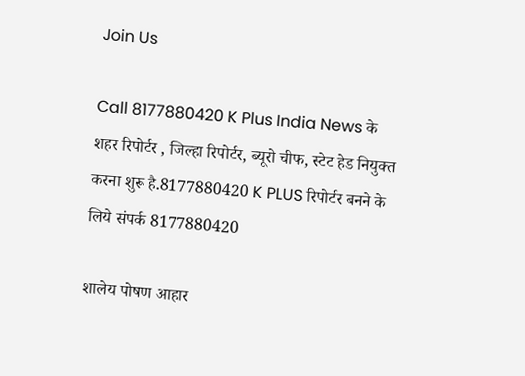Join Us

Call 8177880420 K Plus India News के शहर रिपोर्टर , जिल्हा रिपोर्टर, ब्यूरो चीफ, स्टेट हेड नियुक्त करना शुरू है.8177880420 K PLUS रिपोर्टर बनने के लिये संपर्क 8177880420

शालेय पोषण आहार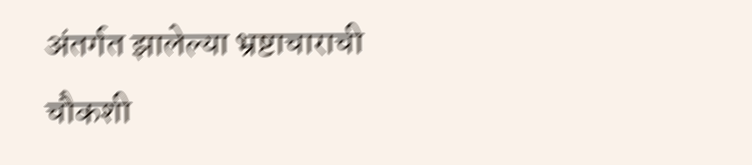अंतर्गत झालेल्या भ्रष्टाचाराची चौकशी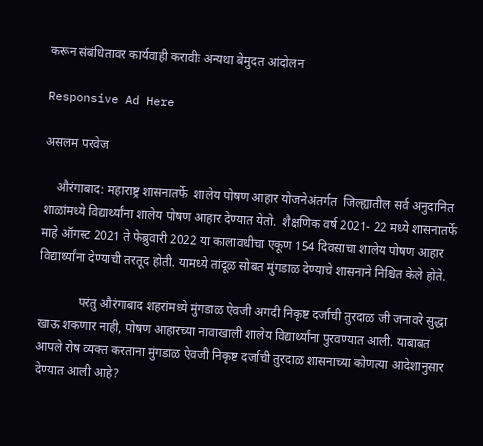करून संबंधितावर कार्यवाही करावीः अन्यथा बेमुदत आंदोलन

Responsive Ad Here

असलम परवेज

    औरंगाबाद: महाराष्ट्र शासनातर्फे  शालेय पोषण आहार योजनेअंतर्गत  जिल्ह्यातील सर्व अनुदानित शाळांमध्ये विद्यार्थ्यांना शालेय पोषण आहार देण्यात येतो.  शैक्षणिक वर्ष 2021- 22 मध्ये शासनातर्फे माहे ऑगस्ट 2021 ते फेब्रुवारी 2022 या कालावधीचा एकूण 154 दिवसाचा शालेय पोषण आहार  विद्यार्थ्यांना देण्याची तरतूद होती. यामध्ये तांदूळ सोबत मुंगडाळ देण्याचे शासनाने निश्चित केले होते.

             परंतु औरंगाबाद शहरांमध्ये मुंगडाळ ऐवजी अगदी निकृष्ट दर्जाची तुरदाळ जी जनावरे सुद्धा खाऊ शकणार नाही, पोषण आहारच्या नावाखाली शालेय विद्यार्थ्यांना पुरवण्यात आली. याबाबत आपले रोष व्यक्त करताना मुंगडाळ ऐवजी निकृष्ट दर्जाची तुरदाळ शासनाच्या कोणत्या आदेशानुसार देण्यात आली आहे?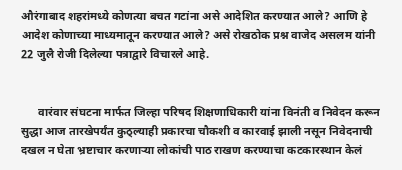औरंगाबाद शहरांमध्ये कोणत्या बचत गटांना असे आदेशित करण्यात आले? आणि हे आदेश कोणाच्या माध्यमातून करण्यात आले? असे रोखठोक प्रश्न वाजेद असलम यांनी 22 जुलै रोजी दिलेल्या पत्राद्वारे विचारले आहे.


      वारंवार संघटना मार्फत जिल्हा परिषद शिक्षणाधिकारी यांना विनंती व निवेदन करून सुद्धा आज तारखेपर्यंत कुठ्ल्याही प्रकारचा चौकशी व कारवाई झाली नसून निवेदनाची दखल न घेता भ्रष्टाचार करणाऱ्या लोकांची पाठ राखण करण्याचा कटकारस्थान केलं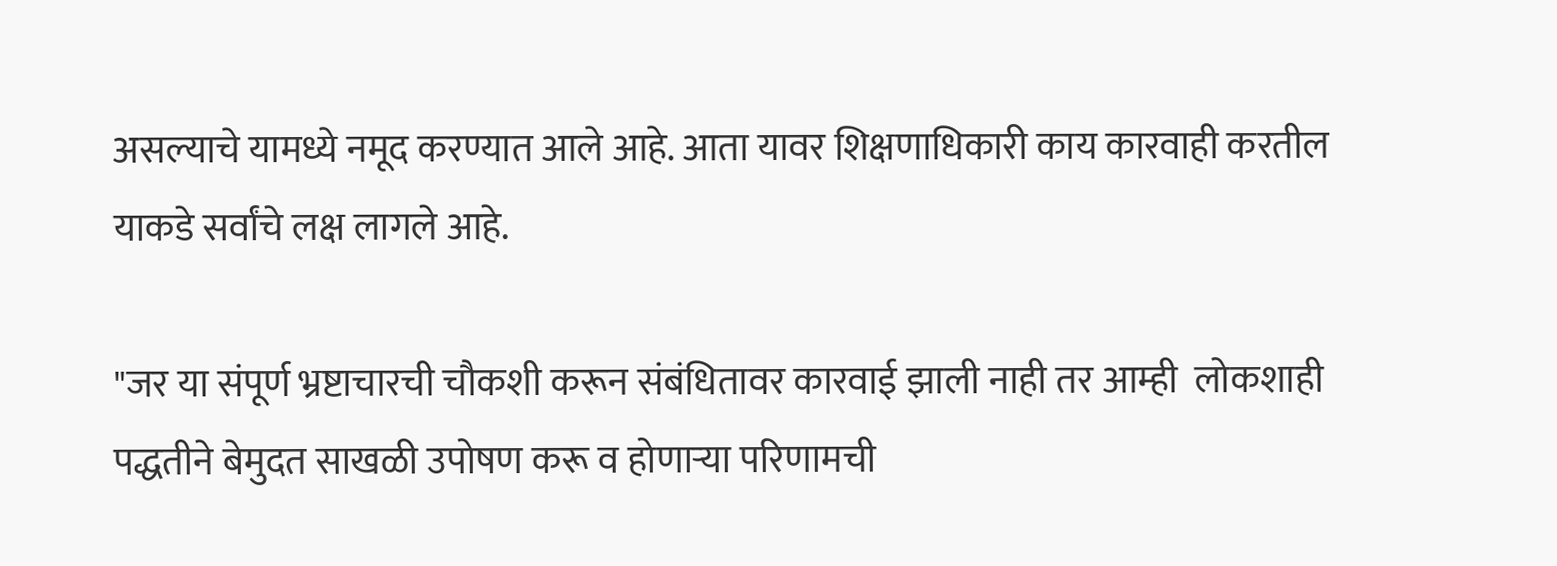असल्याचे यामध्ये नमूद करण्यात आले आहे. आता यावर शिक्षणाधिकारी काय कारवाही करतील याकडे सर्वांचे लक्ष लागले आहे.

"जर या संपूर्ण भ्रष्टाचारची चौकशी करून संबंधितावर कारवाई झाली नाही तर आम्ही  लोकशाही पद्धतीने बेमुदत साखळी उपोषण करू व होणाऱ्या परिणामची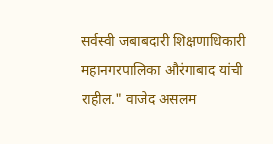सर्वस्वी जबाबदारी शिक्षणाधिकारी महानगरपालिका औरंगाबाद यांची राहील." वाजेद असलम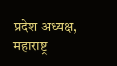प्रदेश अध्यक्ष, महाराष्ट्र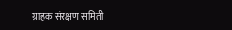ग्राहक संरक्षण समिती